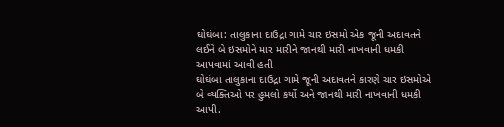ઘોઘંબા: તાલુકાના દાઉદ્રા ગામે ચાર ઇસમો એક જૂની અદાવતને લઈને બે ઇસમોને માર મારીને જાનથી મારી નાખવાની ધમકી આપવામાં આવી હતી
ઘોઘંબા તાલુકાના દાઉદ્રા ગામે જૂની અદાવતને કારણે ચાર ઇસમોએ બે વ્યક્તિઓ પર હુમલો કર્યો અને જાનથી મારી નાખવાની ધમકી આપી.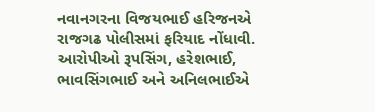નવાનગરના વિજયભાઈ હરિજનએ રાજગઢ પોલીસમાં ફરિયાદ નોંધાવી. આરોપીઓ રૂપસિંગ, હરેશભાઈ, ભાવસિંગભાઈ અને અનિલભાઈએ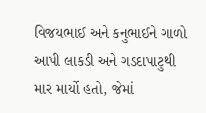વિજયભાઈ અને કનુભાઈને ગાળો આપી લાકડી અને ગડદાપાટુથી માર માર્યો હતો, જેમાં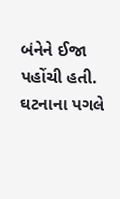બંનેને ઈજા પહોંચી હતી. ઘટનાના પગલે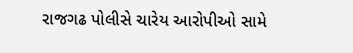રાજગઢ પોલીસે ચારેય આરોપીઓ સામે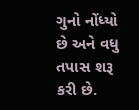ગુનો નોંધ્યો છે અને વધુ તપાસ શરૂ કરી છે.